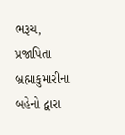ભરૂચ,
પ્રજાપિતા બ્રહ્માકુમારીના બહેનો દ્વારા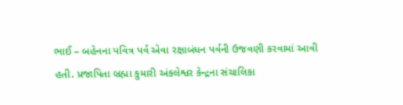ભાઈ – બહેનના પવિત્ર પર્વ એવા રક્ષાબંધન પર્વની ઉજવણી કરવામાં આવી હતી. પ્રજાપિતા બ્રહ્મા કુમારી અંકલેશ્વર કેન્દ્રના સંચાલિકા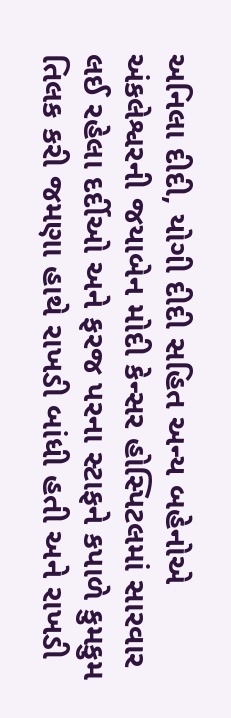અનિલા દીદી, યોગી દીદી સહિત અન્ય બહેનોએ અંકલેશ્વરની જયાબેન મોદી કેન્સર હોસ્પિટલમાં સારવાર લઈ રહેલા દર્દીઓ અને ફરજ પરના સ્ટાફને કપાળે કુમકુમ તિલક કરી જમણા હાથે રાખડી બાંધી હતી અને રાખડી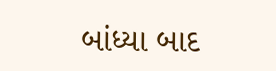બાંધ્યા બાદ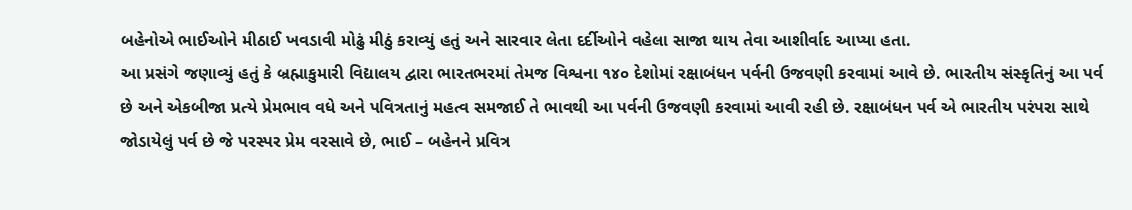બહેનોએ ભાઈઓને મીઠાઈ ખવડાવી મોઢું મીઠું કરાવ્યું હતું અને સારવાર લેતા દર્દીઓને વહેલા સાજા થાય તેવા આશીર્વાદ આપ્યા હતા.
આ પ્રસંગે જણાવ્યું હતું કે બ્રહ્માકુમારી વિદ્યાલય દ્વારા ભારતભરમાં તેમજ વિશ્વના ૧૪૦ દેશોમાં રક્ષાબંધન પર્વની ઉજવણી કરવામાં આવે છે. ભારતીય સંસ્કૃતિનું આ પર્વ છે અને એકબીજા પ્રત્યે પ્રેમભાવ વધે અને પવિત્રતાનું મહત્વ સમજાઈ તે ભાવથી આ પર્વની ઉજવણી કરવામાં આવી રહી છે. રક્ષાબંધન પર્વ એ ભારતીય પરંપરા સાથે જોડાયેલું પર્વ છે જે પરસ્પર પ્રેમ વરસાવે છે, ભાઈ – બહેનને પ્રવિત્ર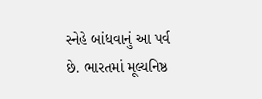સ્નેહે બાંધવાનું આ પર્વ છે. ભારતમાં મૂલ્યનિષ્ઠ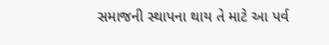સમાજની સ્થાપના થાય તે માટે આ પર્વ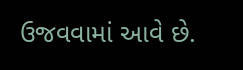ઉજવવામાં આવે છે.